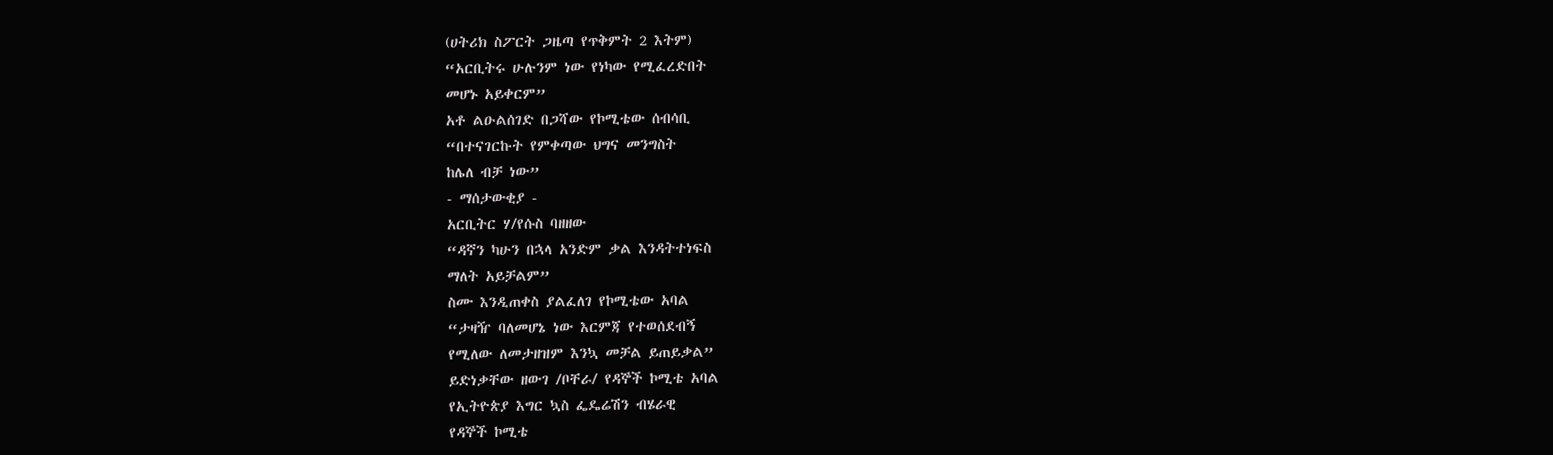(ሀትሪክ ስፖርት ጋዜጣ የጥቅምት 2 እትም)
“አርቢትሩ ሁሉንም ነው የነካው የሚፈረድበት
መሆኑ አይቀርም”
አቶ ልዑልሰገድ በጋሻው የኮሚቴው ሰብሳቢ
“በተናገርኩት የምቀጣው ህግና መንግስት
ከሌለ ብቻ ነው”
- ማሰታውቂያ -
አርቢትር ሃ/የሱስ ባዘዘው
“ዳኛን ካሁን በኋላ አንድም ቃል እንዳትተነፍስ
ማለት አይቻልም”
ስሙ እንዲጠቀስ ያልፈለገ የኮሚቴው አባል
“ታዛዥ ባለመሆኔ ነው እርምጃ የተወሰደብኝ
የሚለው ለመታዘዝም እንኳ መቻል ይጠይቃል”
ይድነቃቸው ዘውገ /ቦቸራ/ የዳኞች ኮሚቴ አባል
የኢትዮጵያ እግር ኳስ ፌዴሬሽን ብሄራዊ
የዳኞች ኮሚቴ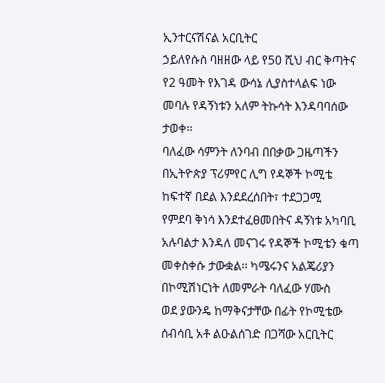ኢንተርናሽናል አርቢትር
ኃይለየሱስ ባዘዘው ላይ የ50 ሺህ ብር ቅጣትና
የ2 ዓመት የእገዳ ውሳኔ ሊያስተላልፍ ነው
መባሉ የዳኝነቱን አለም ትኩሳት እንዳባባሰው
ታወቀ፡፡
ባለፈው ሳምንት ለንባብ በበቃው ጋዜጣችን
በኢትዮጵያ ፕሪምየር ሊግ የዳኞች ኮሚቴ
ከፍተኛ በደል እንደደረሰበት፣ ተደጋጋሚ
የምደባ ቅነሳ እንደተፈፀመበትና ዳኝነቱ አካባቢ
አሉባልታ እንዳለ መናገሩ የዳኞች ኮሚቴን ቁጣ
መቀስቀሱ ታውቋል፡፡ ካሜሩንና አልጄሪያን
በኮሚሽነርነት ለመምራት ባለፈው ሃሙስ
ወደ ያውንዴ ከማቅናታቸው በፊት የኮሚቴው
ሰብሳቢ አቶ ልዑልሰገድ በጋሻው አርቢትር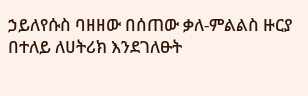ኃይለየሱስ ባዘዘው በሰጠው ቃለ-ምልልስ ዙርያ
በተለይ ለሀትሪክ እንደገለፁት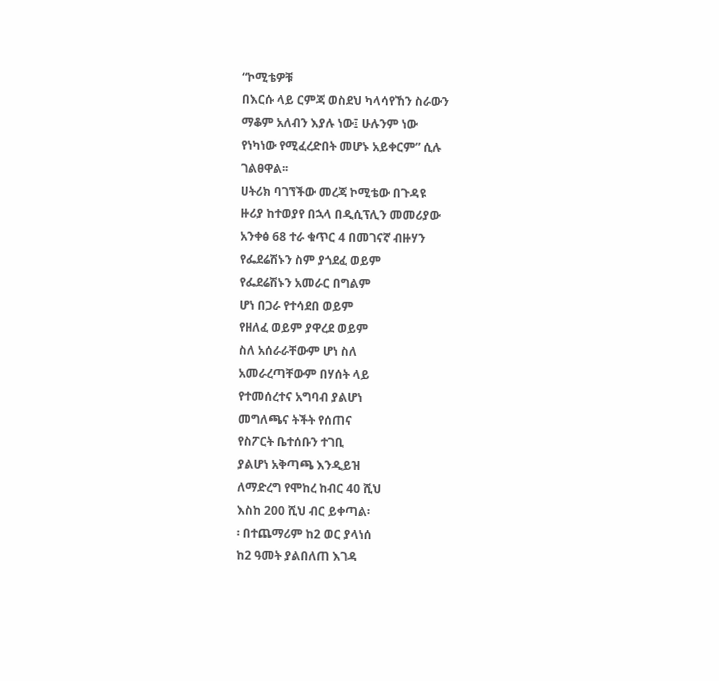“ኮሚቴዎቹ
በእርሱ ላይ ርምጃ ወስደህ ካላሳየኸን ስራውን
ማቆም አለብን እያሉ ነው፤ ሁሉንም ነው
የነካነው የሚፈረድበት መሆኑ አይቀርም” ሲሉ
ገልፀዋል፡፡
ሀትሪክ ባገኘችው መረጃ ኮሚቴው በጉዳዩ
ዙሪያ ከተወያየ በኋላ በዲሲፕሊን መመሪያው
አንቀፅ 68 ተራ ቁጥር 4 በመገናኛ ብዙሃን
የፌደሬሽኑን ስም ያጎደፈ ወይም
የፌደሬሽኑን አመራር በግልም
ሆነ በጋራ የተሳደበ ወይም
የዘለፈ ወይም ያዋረደ ወይም
ስለ አሰራራቸውም ሆነ ስለ
አመራረጣቸውም በሃሰት ላይ
የተመሰረተና አግባብ ያልሆነ
መግለጫና ትችት የሰጠና
የስፖርት ቤተሰቡን ተገቢ
ያልሆነ አቅጣጫ እንዲይዝ
ለማድረግ የሞከረ ከብር 40 ሺህ
እስከ 200 ሺህ ብር ይቀጣል፡
፡ በተጨማሪም ከ2 ወር ያላነሰ
ከ2 ዓመት ያልበለጠ እገዳ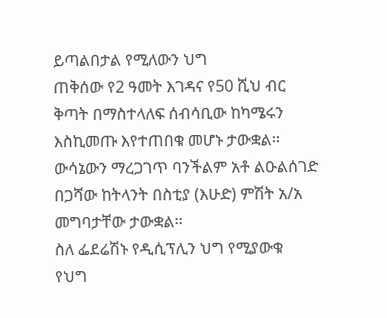ይጣልበታል የሚለውን ህግ
ጠቅሰው የ2 ዓመት እገዳና የ50 ሺህ ብር
ቅጣት በማስተላለፍ ሰብሳቢው ከካሜሩን
እስኪመጡ እየተጠበቁ መሆኑ ታውቋል፡፡
ውሳኔውን ማረጋገጥ ባንችልም አቶ ልዑልሰገድ
በጋሻው ከትላንት በስቲያ (እሁድ) ምሽት አ/አ
መግባታቸው ታውቋል፡፡
ስለ ፌደሬሽኑ የዲሲፕሊን ህግ የሚያውቁ
የህግ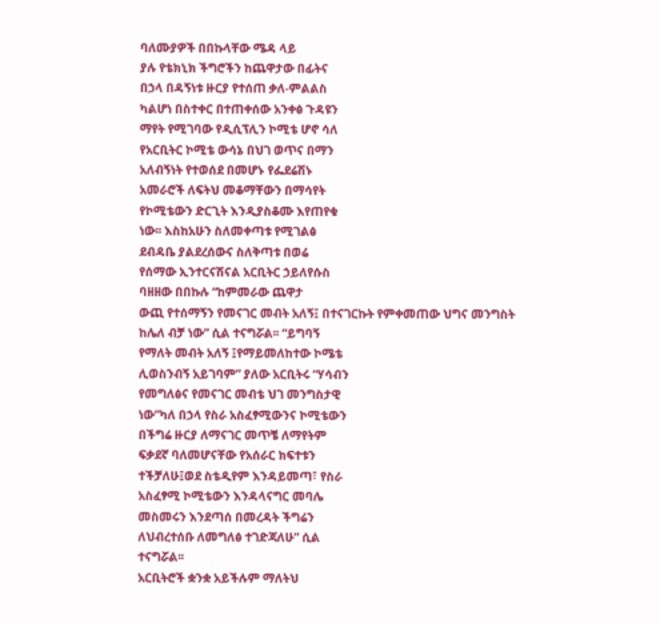ባለሙያዎች በበኩላቸው ሜዳ ላይ
ያሉ የቴክኒክ ችግሮችን ከጨዋታው በፊትና
በኃላ በዳኝነቱ ዙርያ የተሰጠ ቃለ-ምልልስ
ካልሆነ በስተቀር በተጠቀሰው አንቀፅ ጉዳዩን
ማየት የሚገባው የዲሲፕሊን ኮሚቴ ሆኖ ሳለ
የአርቢትር ኮሚቴ ውሳኔ በህገ ወጥና በማን
አለብኝነት የተወሰደ በመሆኑ የፌደሬሽኑ
አመራሮች ለፍትህ መቆማቸውን በማሳየት
የኮሚቴውን ድርጊት እንዲያስቆሙ እየጠየቁ
ነው፡፡ እስከአሁን ስለመቀጣቱ የሚገልፅ
ደብዳቤ ያልደረሰውና ስለቅጣቱ በወሬ
የሰማው ኢንተርናሽናል አርቢትር ኃይለየሱስ
ባዘዘው በበኩሉ “ከምመራው ጨዋታ
ውጪ የተሰማኝን የመናገር መብት አለኝ፤ በተናገርኩት የምቀመጠው ህግና መንግስት
ከሌለ ብቻ ነው” ሲል ተናግሯል፡፡ “ይግባኝ
የማለት መብት አለኝ ፤የማይመለከተው ኮሜቴ
ሊወስንብኝ አይገባም” ያለው አርቢትሩ “ሃሳብን
የመግለፅና የመናገር መብቴ ህገ መንግስታዊ
ነው”ካለ በኃላ የስራ አስፈፃሚውንና ኮሚቴውን
በችግሬ ዙርያ ለማናገር መጥቼ ለማየትም
ፍቃደኛ ባለመሆናቸው የአሰራር ክፍተቱን
ተችቻለሁ፤ወደ ስቴዲየም እንዳይመጣ፣ የስራ
አስፈፃሚ ኮሚቴውን እንዳላናግር መባሌ
መስመሩን እንደጣሰ በመረዳት ችግሬን
ለህብረተሰቡ ለመግለፅ ተገድጃለሁ” ሲል
ተናግሯል፡፡
አርቢትሮች ቋንቋ አይችሉም ማለትህ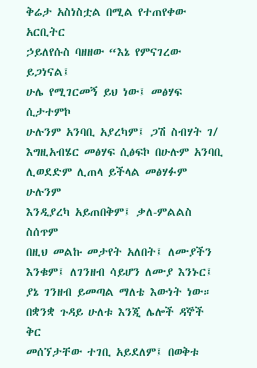ቅሬታ አስነስቷል በሚል የተጠየቀው አርቢትር
ኃይለየሱስ ባዘዘው “እኔ የምናገረው ይጋነናል፤
ሁሌ የሚገርመኝ ይህ ነው፤ መፅሃፍ ሲታተምኮ
ሁሉንም አንባቢ አያረካም፤ ጋሽ ስብሃት ገ/
እግዚአብሄር መፅሃፍ ሲፅፍኮ በሁሉም አንባቢ
ሊወደድም ሊጠላ ይችላል መፅሃፉም ሁሉንም
እንዲያረካ አይጠበቅም፤ ቃለ-ምልልስ ስሰጥም
በዚህ መልኩ መታየት አለበት፤ ለሙያችን
እንቁም፤ ለገንዘብ ሳይሆን ለሙያ እንኑር፤
ያኔ ገንዘብ ይመጣል ማለቴ እውነት ነው።
በቋንቋ ጉዳይ ሁለቱ እንጂ ሌሎች ዳኞች ቅር
መሰኘታቸው ተገቢ አይደለም፤ በወቅቱ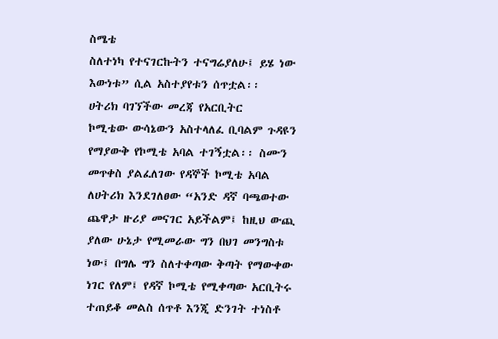ስሜቴ
ስለተነካ የተናገርኩትን ተናግሬያለሁ፤ ይሄ ነው
እውነቱ” ሲል አስተያየቱን ሰጥቷል፡፡
ሀትሪክ ባገኘችው መረጃ የአርቢትር
ኮሚቴው ውሳኔውን አስተላለፈ ቢባልም ጉዳዩን
የማያውቅ የኮሚቴ አባል ተገኝቷል፡፡ ስሙን
መጥቀስ ያልፈለገው የዳኞች ኮሚቴ አባል
ለሀትሪክ እንደገለፀው “አንድ ዳኛ ባጫወተው
ጨዋታ ዙሪያ መናገር አይችልም፤ ከዚህ ውጪ
ያለው ሁኔታ የሚመራው ግን በህገ መንግስቱ
ነው፤ በግሌ ግን ስለተቀጣው ቅጣት የማውቀው
ነገር የለም፤ የዳኛ ኮሚቴ የሚቀጣው አርቢትሩ
ተጠይቆ መልስ ሰጥቶ እንጂ ድንገት ተነስቶ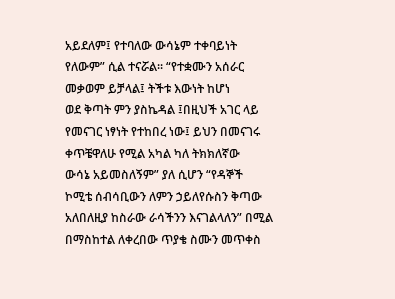አይደለም፤ የተባለው ውሳኔም ተቀባይነት
የለውም” ሲል ተናሯል፡፡ “የተቋሙን አሰራር
መቃወም ይቻላል፤ ትችቱ እውነት ከሆነ
ወደ ቅጣት ምን ያስኬዳል ፤በዚህች አገር ላይ
የመናገር ነፃነት የተከበረ ነው፤ ይህን በመናገሩ
ቀጥቼዋለሁ የሚል አካል ካለ ትክክለኛው
ውሳኔ አይመስለኝም” ያለ ሲሆን “የዳኞች
ኮሚቴ ሰብሳቢውን ለምን ኃይለየሱስን ቅጣው
አለበለዚያ ከስራው ራሳችንን እናገልላለን” በሚል
በማስከተል ለቀረበው ጥያቄ ስሙን መጥቀስ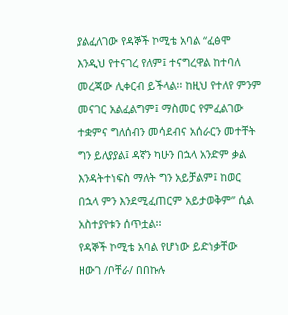ያልፈለገው የዳኞች ኮሚቴ አባል “ፈፅሞ
እንዲህ የተናገረ የለም፤ ተናግረዋል ከተባለ
መረጃው ሊቀርብ ይችላል፡፡ ከዚህ የተለየ ምንም
መናገር አልፈልግም፤ ማስመር የምፈልገው
ተቋምና ግለሰብን መሳደብና አሰራርን መተቸት
ግን ይለያያል፤ ዳኛን ካሁን በኋላ አንድም ቃል
እንዳትተነፍስ ማለት ግን አይቻልም፤ ከወር
በኋላ ምን እንደሚፈጠርም አይታወቅም” ሲል
አስተያየቱን ሰጥቷል፡፡
የዳኞች ኮሚቴ አባል የሆነው ይድነቃቸው
ዘውገ /ቦቸራ/ በበኩሉ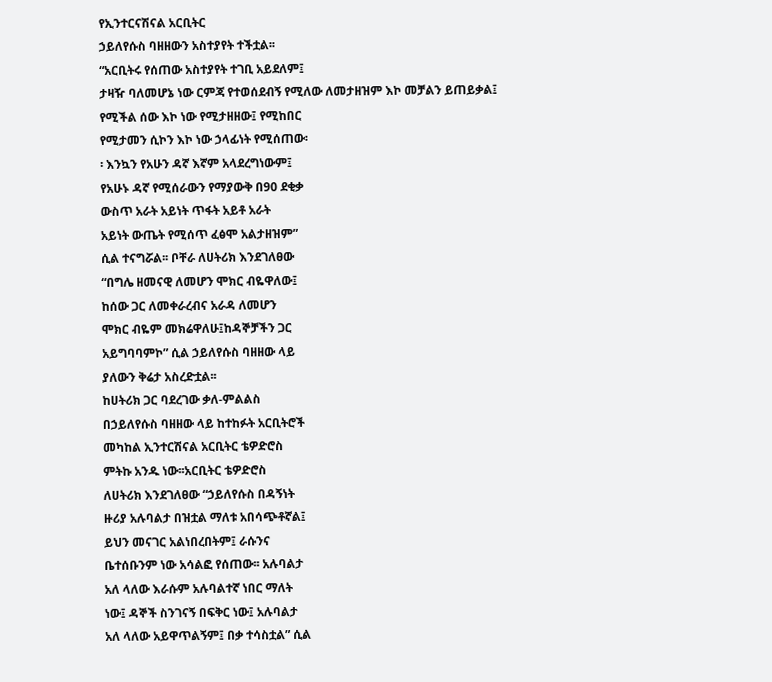የኢንተርናሽናል አርቢትር
ኃይለየሱስ ባዘዘውን አስተያየት ተችቷል፡፡
“አርቢትሩ የሰጠው አስተያየት ተገቢ አይደለም፤
ታዛዥ ባለመሆኔ ነው ርምጃ የተወሰደብኝ የሚለው ለመታዘዝም እኮ መቻልን ይጠይቃል፤
የሚችል ሰው እኮ ነው የሚታዘዘው፤ የሚከበር
የሚታመን ሲኮን እኮ ነው ኃላፊነት የሚሰጠው፡
፡ እንኳን የአሁን ዳኛ እኛም አላደረግነውም፤
የአሁኑ ዳኛ የሚሰራውን የማያውቅ በ90 ደቂቃ
ውስጥ አራት አይነት ጥፋት አይቶ አራት
አይነት ውጤት የሚሰጥ ፈፅሞ አልታዘዝም”
ሲል ተናግሯል፡፡ ቦቸራ ለሀትሪክ እንደገለፀው
“በግሌ ዘመናዊ ለመሆን ሞክር ብዬዋለው፤
ከሰው ጋር ለመቀራረብና አራዳ ለመሆን
ሞክር ብዬም መክሬዋለሁ፤ከዳኞቻችን ጋር
አይግባባምኮ” ሲል ኃይለየሱስ ባዘዘው ላይ
ያለውን ቅሬታ አስረድቷል፡፡
ከሀትሪክ ጋር ባደረገው ቃለ-ምልልስ
በኃይለየሱስ ባዘዘው ላይ ከተከፉት አርቢትሮች
መካከል ኢንተርሽናል አርቢትር ቴዎድሮስ
ምትኩ አንዱ ነው፡፡አርቢትር ቴዎድሮስ
ለሀትሪክ እንደገለፀው “ኃይለየሱስ በዳኝነት
ዙሪያ አሉባልታ በዝቷል ማለቱ አበሳጭቶኛል፤
ይህን መናገር አልነበረበትም፤ ራሱንና
ቤተሰቡንም ነው አሳልፎ የሰጠው፡፡ አሉባልታ
አለ ላለው እራሱም አሉባልተኛ ነበር ማለት
ነው፤ ዳኞች ስንገናኝ በፍቅር ነው፤ አሉባልታ
አለ ላለው አይዋጥልኝም፤ በቃ ተሳስቷል” ሲል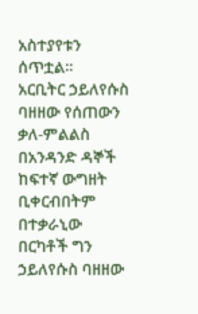አስተያየቱን ሰጥቷል፡፡
አርቢትር ኃይለየሱስ ባዘዘው የሰጠውን
ቃለ-ምልልስ በአንዳንድ ዳኞች ከፍተኛ ውግዘት
ቢቀርብበትም በተቃራኒው በርካቶች ግን
ኃይለየሱስ ባዘዘው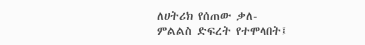ለሀትሪክ የሰጠው ቃለ-
ምልልስ ድፍረት የተሞላበት፤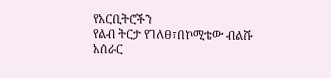የአርቢትሮችን
የልብ ትርታ የገለፀ፣በኮሚቴው ብልሹ አሰራር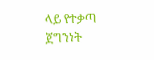ላይ የተቃጣ ጀግንነት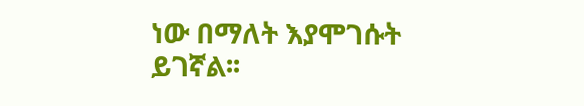ነው በማለት እያሞገሱት
ይገኛል፡፡